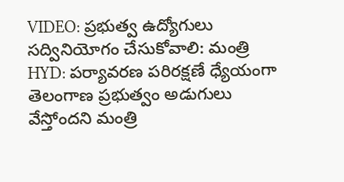VIDEO: ప్రభుత్వ ఉద్యోగులు సద్వినియోగం చేసుకోవాలి: మంత్రి
HYD: పర్యావరణ పరిరక్షణే ధ్యేయంగా తెలంగాణ ప్రభుత్వం అడుగులు వేస్తోందని మంత్రి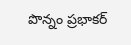పొన్నం ప్రభాకర్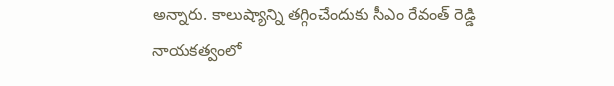అన్నారు. కాలుష్యాన్ని తగ్గించేందుకు సీఎం రేవంత్ రెడ్డి నాయకత్వంలో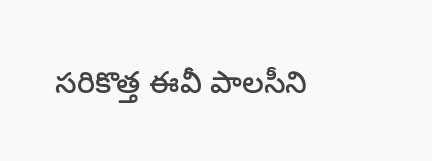సరికొత్త ఈవీ పాలసీని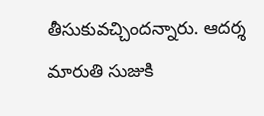తీసుకువచ్చిందన్నారు. ఆదర్శ మారుతి సుజుకి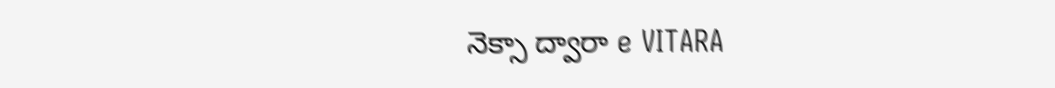నెక్సా ద్వారా e VITARA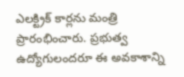ఎలక్ట్రిక్ కార్లను మంత్రి ప్రారంభించారు. ప్రభుత్వ ఉద్యోగులందరూ ఈ అవకాశాన్ని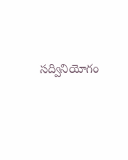సద్వినియోగం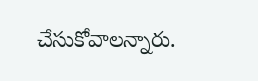చేసుకోవాలన్నారు.